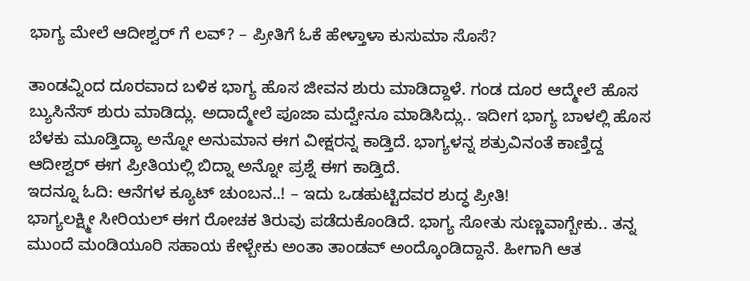ಭಾಗ್ಯ ಮೇಲೆ ಆದೀಶ್ವರ್ ಗೆ ಲವ್? – ಪ್ರೀತಿಗೆ ಓಕೆ ಹೇಳ್ತಾಳಾ ಕುಸುಮಾ ಸೊಸೆ?

ತಾಂಡವ್ನಿಂದ ದೂರವಾದ ಬಳಿಕ ಭಾಗ್ಯ ಹೊಸ ಜೀವನ ಶುರು ಮಾಡಿದ್ದಾಳೆ. ಗಂಡ ದೂರ ಆದ್ಮೇಲೆ ಹೊಸ ಬ್ಯುಸಿನೆಸ್ ಶುರು ಮಾಡಿದ್ಲು. ಅದಾದ್ಮೇಲೆ ಪೂಜಾ ಮದ್ವೇನೂ ಮಾಡಿಸಿದ್ಲು.. ಇದೀಗ ಭಾಗ್ಯ ಬಾಳಲ್ಲಿ ಹೊಸ ಬೆಳಕು ಮೂಡ್ತಿದ್ಯಾ ಅನ್ನೋ ಅನುಮಾನ ಈಗ ವೀಕ್ಷರನ್ನ ಕಾಡ್ತಿದೆ. ಭಾಗ್ಯಳನ್ನ ಶತ್ರುವಿನಂತೆ ಕಾಣ್ತಿದ್ದ ಆದೀಶ್ವರ್ ಈಗ ಪ್ರೀತಿಯಲ್ಲಿ ಬಿದ್ನಾ ಅನ್ನೋ ಪ್ರಶ್ನೆ ಈಗ ಕಾಡ್ತಿದೆ.
ಇದನ್ನೂ ಓದಿ: ಆನೆಗಳ ಕ್ಯೂಟ್ ಚುಂಬನ..! – ಇದು ಒಡಹುಟ್ಟಿದವರ ಶುದ್ಧ ಪ್ರೀತಿ!
ಭಾಗ್ಯಲಕ್ಷ್ಮೀ ಸೀರಿಯಲ್ ಈಗ ರೋಚಕ ತಿರುವು ಪಡೆದುಕೊಂಡಿದೆ. ಭಾಗ್ಯ ಸೋತು ಸುಣ್ಣವಾಗ್ಬೇಕು.. ತನ್ನ ಮುಂದೆ ಮಂಡಿಯೂರಿ ಸಹಾಯ ಕೇಳ್ಬೇಕು ಅಂತಾ ತಾಂಡವ್ ಅಂದ್ಕೊಂಡಿದ್ದಾನೆ. ಹೀಗಾಗಿ ಆತ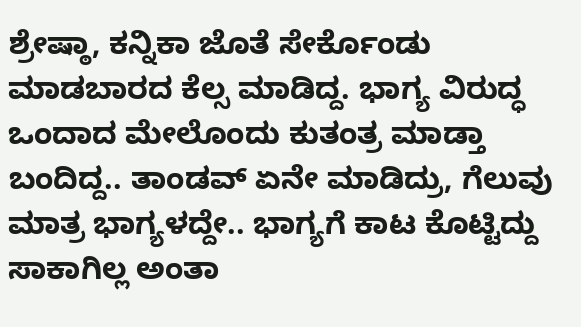ಶ್ರೇಷ್ಠಾ, ಕನ್ನಿಕಾ ಜೊತೆ ಸೇರ್ಕೊಂಡು ಮಾಡಬಾರದ ಕೆಲ್ಸ ಮಾಡಿದ್ದ. ಭಾಗ್ಯ ವಿರುದ್ಧ ಒಂದಾದ ಮೇಲೊಂದು ಕುತಂತ್ರ ಮಾಡ್ತಾ ಬಂದಿದ್ದ.. ತಾಂಡವ್ ಏನೇ ಮಾಡಿದ್ರು, ಗೆಲುವು ಮಾತ್ರ ಭಾಗ್ಯಳದ್ದೇ.. ಭಾಗ್ಯಗೆ ಕಾಟ ಕೊಟ್ಟಿದ್ದು ಸಾಕಾಗಿಲ್ಲ ಅಂತಾ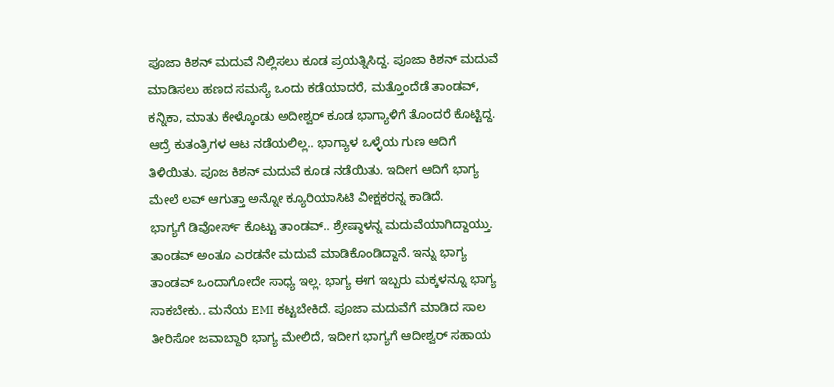ಪೂಜಾ ಕಿಶನ್ ಮದುವೆ ನಿಲ್ಲಿಸಲು ಕೂಡ ಪ್ರಯತ್ನಿಸಿದ್ದ. ಪೂಜಾ ಕಿಶನ್ ಮದುವೆ ಮಾಡಿಸಲು ಹಣದ ಸಮಸ್ಯೆ ಒಂದು ಕಡೆಯಾದರೆ, ಮತ್ತೊಂದೆಡೆ ತಾಂಡವ್, ಕನ್ನಿಕಾ, ಮಾತು ಕೇಳ್ಕೊಂಡು ಅದೀಶ್ವರ್ ಕೂಡ ಭಾಗ್ಯಾಳಿಗೆ ತೊಂದರೆ ಕೊಟ್ಟಿದ್ದ. ಆದ್ರೆ ಕುತಂತ್ರಿಗಳ ಆಟ ನಡೆಯಲಿಲ್ಲ.. ಭಾಗ್ಯಾಳ ಒಳ್ಳೆಯ ಗುಣ ಆದಿಗೆ ತಿಳಿಯಿತು. ಪೂಜ ಕಿಶನ್ ಮದುವೆ ಕೂಡ ನಡೆಯಿತು. ಇದೀಗ ಆದಿಗೆ ಭಾಗ್ಯ ಮೇಲೆ ಲವ್ ಆಗುತ್ತಾ ಅನ್ನೋ ಕ್ಯೂರಿಯಾಸಿಟಿ ವೀಕ್ಷಕರನ್ನ ಕಾಡಿದೆ.
ಭಾಗ್ಯಗೆ ಡಿವೋರ್ಸ್ ಕೊಟ್ಟು ತಾಂಡವ್.. ಶ್ರೇಷ್ಠಾಳನ್ನ ಮದುವೆಯಾಗಿದ್ದಾಯ್ತು. ತಾಂಡವ್ ಅಂತೂ ಎರಡನೇ ಮದುವೆ ಮಾಡಿಕೊಂಡಿದ್ದಾನೆ. ಇನ್ನು ಭಾಗ್ಯ ತಾಂಡವ್ ಒಂದಾಗೋದೇ ಸಾಧ್ಯ ಇಲ್ಲ. ಭಾಗ್ಯ ಈಗ ಇಬ್ಬರು ಮಕ್ಕಳನ್ನೂ ಭಾಗ್ಯ ಸಾಕಬೇಕು.. ಮನೆಯ EMI ಕಟ್ಟಬೇಕಿದೆ. ಪೂಜಾ ಮದುವೆಗೆ ಮಾಡಿದ ಸಾಲ ತೀರಿಸೋ ಜವಾಬ್ದಾರಿ ಭಾಗ್ಯ ಮೇಲಿದೆ, ಇದೀಗ ಭಾಗ್ಯಗೆ ಆದೀಶ್ವರ್ ಸಹಾಯ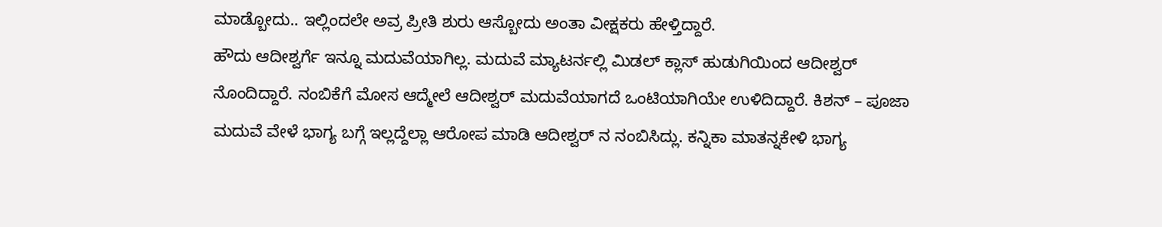ಮಾಡ್ಬೋದು.. ಇಲ್ಲಿಂದಲೇ ಅವ್ರ ಪ್ರೀತಿ ಶುರು ಆಸ್ಬೋದು ಅಂತಾ ವೀಕ್ಷಕರು ಹೇಳ್ತಿದ್ದಾರೆ.
ಹೌದು ಆದೀಶ್ವರ್ಗೆ ಇನ್ನೂ ಮದುವೆಯಾಗಿಲ್ಲ. ಮದುವೆ ಮ್ಯಾಟರ್ನಲ್ಲಿ ಮಿಡಲ್ ಕ್ಲಾಸ್ ಹುಡುಗಿಯಿಂದ ಆದೀಶ್ವರ್ ನೊಂದಿದ್ದಾರೆ. ನಂಬಿಕೆಗೆ ಮೋಸ ಆದ್ಮೇಲೆ ಆದೀಶ್ವರ್ ಮದುವೆಯಾಗದೆ ಒಂಟಿಯಾಗಿಯೇ ಉಳಿದಿದ್ದಾರೆ. ಕಿಶನ್ – ಪೂಜಾ ಮದುವೆ ವೇಳೆ ಭಾಗ್ಯ ಬಗ್ಗೆ ಇಲ್ಲದ್ದೆಲ್ಲಾ ಆರೋಪ ಮಾಡಿ ಆದೀಶ್ವರ್ ನ ನಂಬಿಸಿದ್ಲು. ಕನ್ನಿಕಾ ಮಾತನ್ನಕೇಳಿ ಭಾಗ್ಯ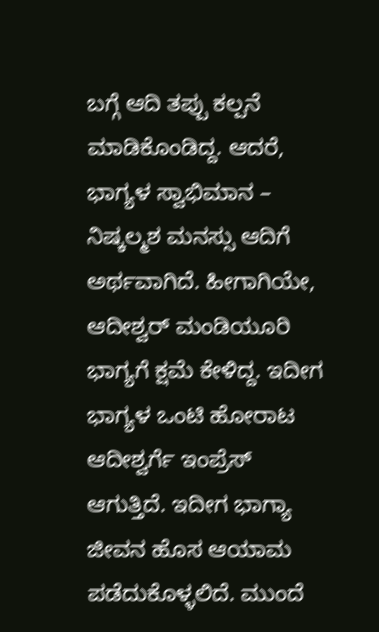ಬಗ್ಗೆ ಆದಿ ತಪ್ಪು ಕಲ್ಪನೆ ಮಾಡಿಕೊಂಡಿದ್ದ. ಆದರೆ, ಭಾಗ್ಯಳ ಸ್ವಾಭಿಮಾನ – ನಿಷ್ಕಲ್ಮಶ ಮನಸ್ಸು ಆದಿಗೆ ಅರ್ಥವಾಗಿದೆ. ಹೀಗಾಗಿಯೇ, ಆದೀಶ್ವರ್ ಮಂಡಿಯೂರಿ ಭಾಗ್ಯಗೆ ಕ್ಷಮೆ ಕೇಳಿದ್ದ. ಇದೀಗ ಭಾಗ್ಯಳ ಒಂಟಿ ಹೋರಾಟ ಆದೀಶ್ವರ್ಗೆ ಇಂಪ್ರೆಸ್ ಆಗುತ್ತಿದೆ. ಇದೀಗ ಭಾಗ್ಯಾ ಜೀವನ ಹೊಸ ಆಯಾಮ ಪಡೆದುಕೊಳ್ಳಲಿದೆ. ಮುಂದೆ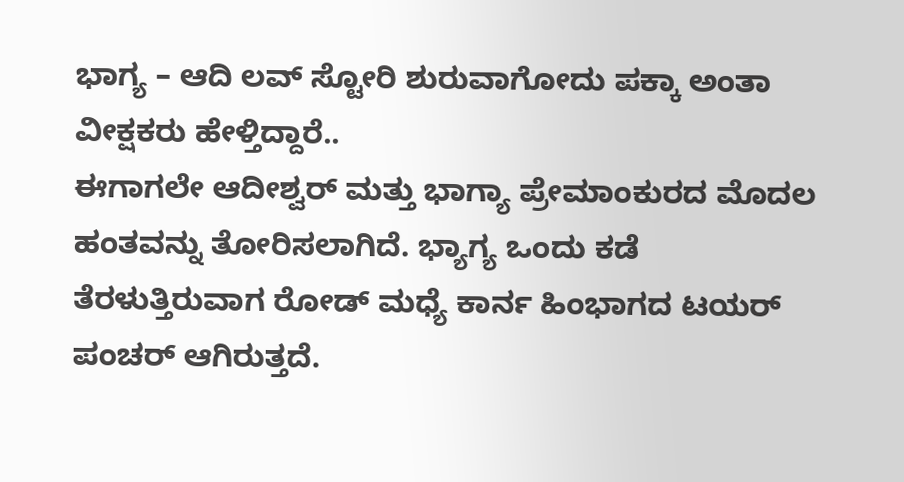ಭಾಗ್ಯ – ಆದಿ ಲವ್ ಸ್ಟೋರಿ ಶುರುವಾಗೋದು ಪಕ್ಕಾ ಅಂತಾ ವೀಕ್ಷಕರು ಹೇಳ್ತಿದ್ದಾರೆ..
ಈಗಾಗಲೇ ಆದೀಶ್ವರ್ ಮತ್ತು ಭಾಗ್ಯಾ ಪ್ರೇಮಾಂಕುರದ ಮೊದಲ ಹಂತವನ್ನು ತೋರಿಸಲಾಗಿದೆ. ಭ್ಯಾಗ್ಯ ಒಂದು ಕಡೆ ತೆರಳುತ್ತಿರುವಾಗ ರೋಡ್ ಮಧ್ಯೆ ಕಾರ್ನ ಹಿಂಭಾಗದ ಟಯರ್ ಪಂಚರ್ ಆಗಿರುತ್ತದೆ.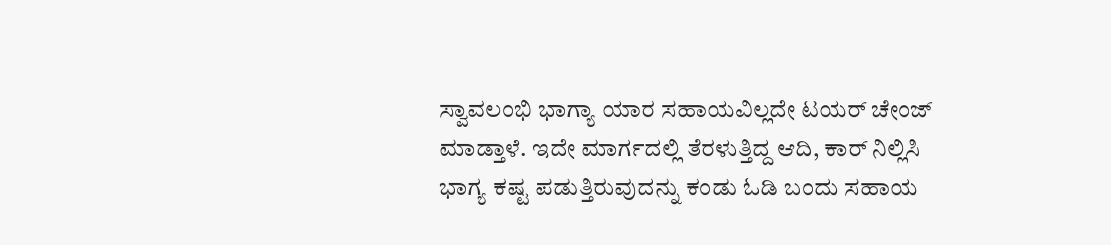ಸ್ವಾವಲಂಭಿ ಭಾಗ್ಯಾ ಯಾರ ಸಹಾಯವಿಲ್ಲದೇ ಟಯರ್ ಚೇಂಜ್ ಮಾಡ್ತಾಳೆ. ಇದೇ ಮಾರ್ಗದಲ್ಲಿ ತೆರಳುತ್ತಿದ್ದ ಆದಿ, ಕಾರ್ ನಿಲ್ಲಿಸಿ ಭಾಗ್ಯ ಕಷ್ಟ ಪಡುತ್ತಿರುವುದನ್ನು ಕಂಡು ಓಡಿ ಬಂದು ಸಹಾಯ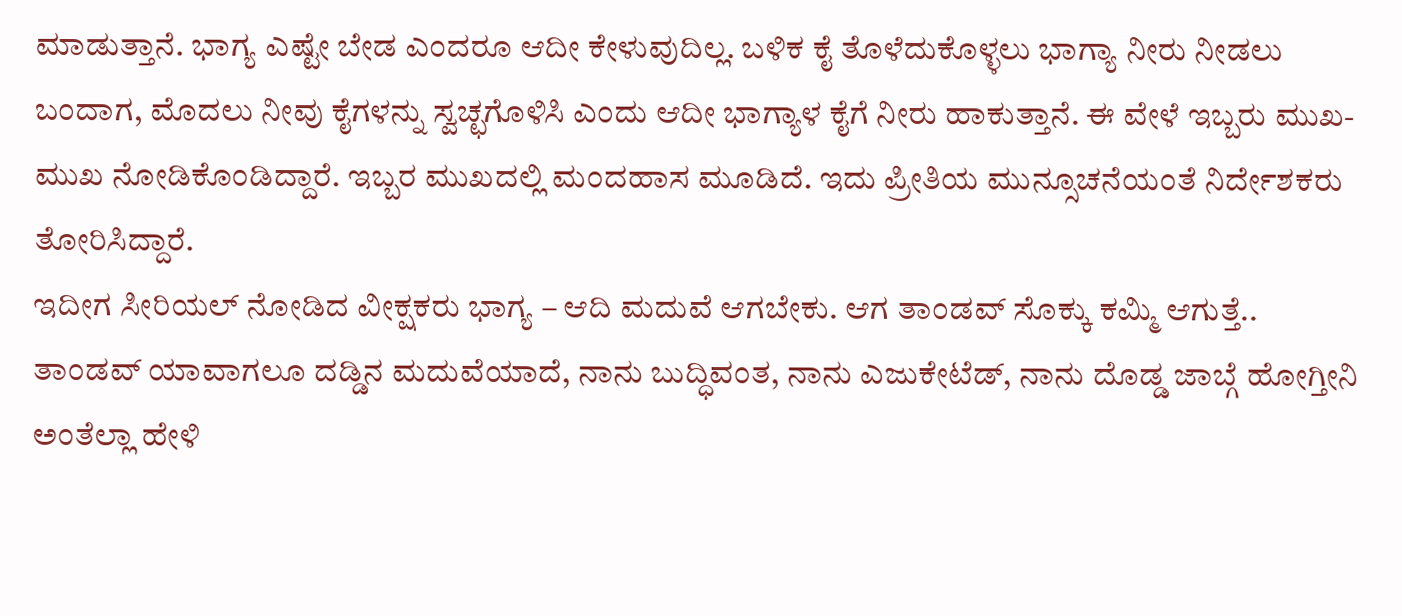ಮಾಡುತ್ತಾನೆ. ಭಾಗ್ಯ ಎಷ್ಟೇ ಬೇಡ ಎಂದರೂ ಆದೀ ಕೇಳುವುದಿಲ್ಲ. ಬಳಿಕ ಕೈ ತೊಳೆದುಕೊಳ್ಳಲು ಭಾಗ್ಯಾ ನೀರು ನೀಡಲು ಬಂದಾಗ, ಮೊದಲು ನೀವು ಕೈಗಳನ್ನು ಸ್ವಚ್ಛಗೊಳಿಸಿ ಎಂದು ಆದೀ ಭಾಗ್ಯಾಳ ಕೈಗೆ ನೀರು ಹಾಕುತ್ತಾನೆ. ಈ ವೇಳೆ ಇಬ್ಬರು ಮುಖ-ಮುಖ ನೋಡಿಕೊಂಡಿದ್ದಾರೆ. ಇಬ್ಬರ ಮುಖದಲ್ಲಿ ಮಂದಹಾಸ ಮೂಡಿದೆ. ಇದು ಪ್ರೀತಿಯ ಮುನ್ಸೂಚನೆಯಂತೆ ನಿರ್ದೇಶಕರು ತೋರಿಸಿದ್ದಾರೆ.
ಇದೀಗ ಸೀರಿಯಲ್ ನೋಡಿದ ವೀಕ್ಷಕರು ಭಾಗ್ಯ – ಆದಿ ಮದುವೆ ಆಗಬೇಕು. ಆಗ ತಾಂಡವ್ ಸೊಕ್ಕು ಕಮ್ಮಿ ಆಗುತ್ತೆ.. ತಾಂಡವ್ ಯಾವಾಗಲೂ ದಡ್ಡಿನ ಮದುವೆಯಾದೆ, ನಾನು ಬುದ್ಧಿವಂತ, ನಾನು ಎಜುಕೇಟೆಡ್, ನಾನು ದೊಡ್ಡ ಜಾಬ್ಗೆ ಹೋಗ್ತೀನಿ ಅಂತೆಲ್ಲಾ ಹೇಳಿ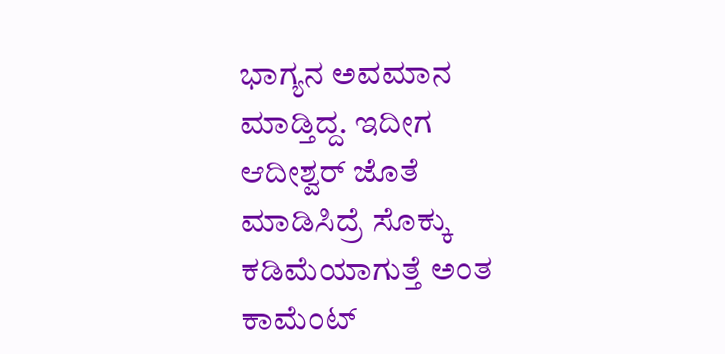ಭಾಗ್ಯನ ಅವಮಾನ ಮಾಡ್ತಿದ್ದ. ಇದೀಗ ಆದೀಶ್ವರ್ ಜೊತೆ ಮಾಡಿಸಿದ್ರೆ ಸೊಕ್ಕು ಕಡಿಮೆಯಾಗುತ್ತೆ ಅಂತ ಕಾಮೆಂಟ್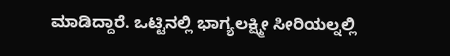ಮಾಡಿದ್ದಾರೆ. ಒಟ್ಟಿನಲ್ಲಿ ಭಾಗ್ಯಲಕ್ಷ್ಮೀ ಸೀರಿಯಲ್ನಲ್ಲಿ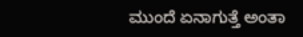ಮುಂದೆ ಏನಾಗುತ್ತೆ ಅಂತಾ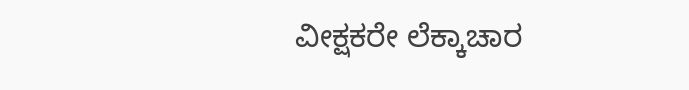ವೀಕ್ಷಕರೇ ಲೆಕ್ಕಾಚಾರ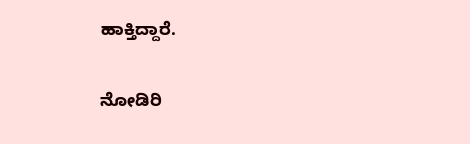ಹಾಕ್ತಿದ್ದಾರೆ.

ನೋಡಿರಿ